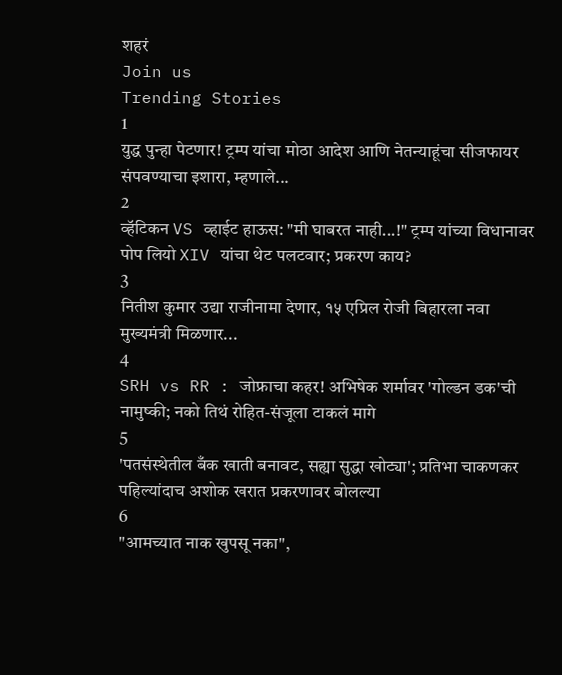शहरं
Join us
Trending Stories
1
युद्ध पुन्हा पेटणार! ट्रम्प यांचा मोठा आदेश आणि नेतन्याहूंचा सीजफायर संपवण्याचा इशारा, म्हणाले...
2
व्हॅटिकन VS व्हाईट हाऊस: "मी घाबरत नाही...!" ट्रम्प यांच्या विधानावर पोप लियो XIV यांचा थेट पलटवार; प्रकरण काय?
3
नितीश कुमार उद्या राजीनामा देणार, १५ एप्रिल रोजी बिहारला नवा मुख्यमंत्री मिळणार...
4
SRH vs RR : जोफ्राचा कहर! अभिषेक शर्मावर 'गोल्डन डक'ची नामुष्की; नको तिथं रोहित-संजूला टाकलं मागे
5
'पतसंस्थेतील बँक खाती बनावट, सह्या सुद्धा खोट्या'; प्रतिभा चाकणकर पहिल्यांदाच अशोक खरात प्रकरणावर बोलल्या
6
"आमच्यात नाक खुपसू नका",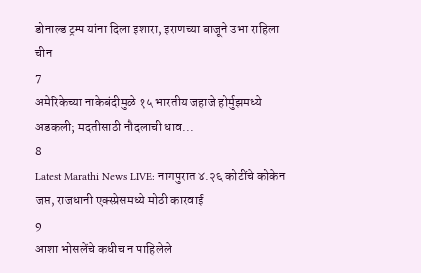डोनाल्ड ट्रम्प यांना दिला इशारा, इराणच्या बाजूने उभा राहिला चीन
7
अमेरिकेच्या नाकेबंदीमुळे १५ भारतीय जहाजे होर्मुझमध्ये अडकली; मदतीसाठी नौदलाची धाव...
8
Latest Marathi News LIVE: नागपुरात ४.२६ कोटींचे कोकेन जप्त, राजधानी एक्स्प्रेसमध्ये मोठी कारवाई
9
आशा भोसलेंचे कधीच न पाहिलेले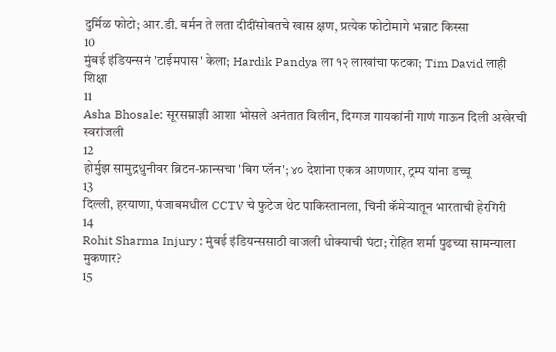दुर्मिळ फोटो; आर.डी. बर्मन ते लता दीदींसोबतचे खास क्षण, प्रत्येक फोटोमागे भन्नाट किस्सा
10
मुंबई इंडियन्सनं 'टाईमपास' केला; Hardik Pandya ला १२ लाखांचा फटका; Tim David लाही शिक्षा
11
Asha Bhosale: सूरसम्राज्ञी आशा भोसले अनंतात विलीन, दिग्गज गायकांनी गाणं गाऊन दिली अखेरची स्वरांजली
12
होर्मुझ सामुद्रधुनीवर ब्रिटन-फ्रान्सचा 'बिग प्लॅन'; ४० देशांना एकत्र आणणार, ट्रम्प यांना डच्चू
13
दिल्ली, हरयाणा, पंजाबमधील CCTV चे फुटेज थेट पाकिस्तानला, चिनी कॅमेऱ्यातून भारताची हेरगिरी
14
Rohit Sharma Injury : मुंबई इंडियन्ससाठी वाजली धोक्याची घंटा; रोहित शर्मा पुढच्या सामन्याला मुकणार?
15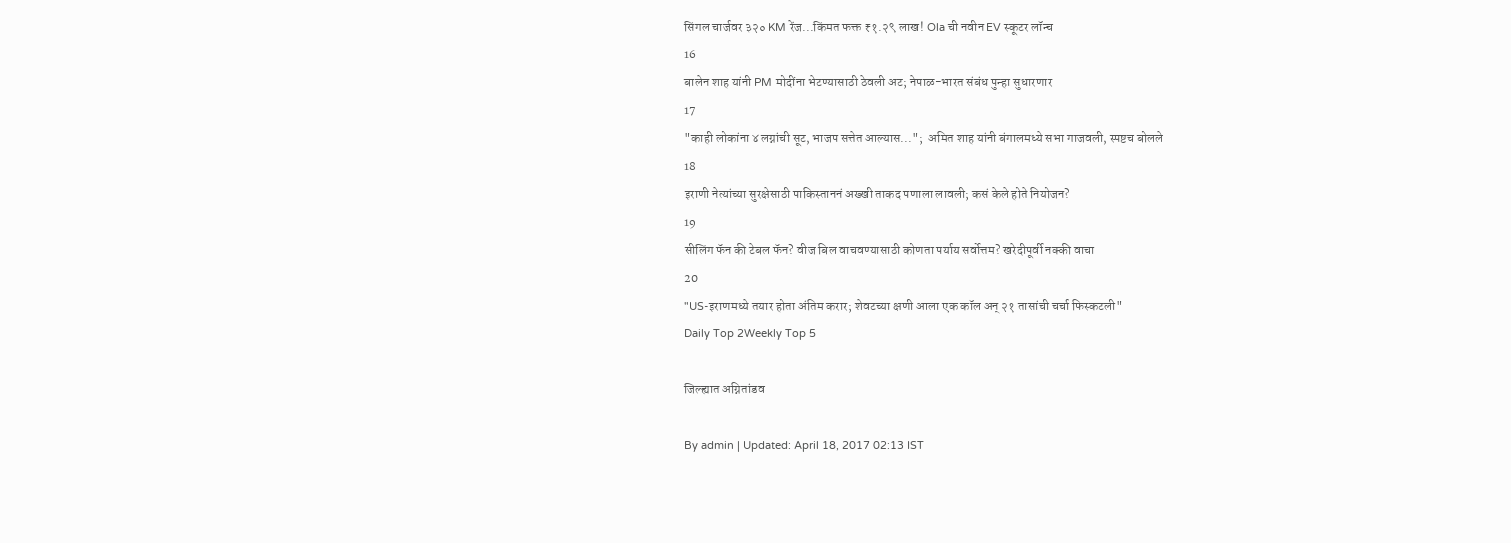सिंगल चार्जवर ३२० KM रेंज...किंमत फक्त ₹१.२९ लाख! Ola ची नवीन EV स्कूटर लॉन्च
16
बालेन शाह यांनी PM मोदींना भेटण्यासाठी ठेवली अट; नेपाळ-भारत संबंध पुन्हा सुधारणार
17
"काही लोकांना ४ लग्नांची सूट, भाजप सत्तेत आल्यास...";  अमित शाह यांनी बंगालमध्ये सभा गाजवली, स्पष्टच बोलले
18
इराणी नेत्यांच्या सुरक्षेसाठी पाकिस्ताननं अख्खी ताकद पणाला लावली; कसं केले होते नियोजन?
19
सीलिंग फॅन की टेबल फॅन? वीज बिल वाचवण्यासाठी कोणता पर्याय सर्वोत्तम? खरेदीपूर्वी नक्की वाचा
20
"US-इराणमध्ये तयार होता अंतिम करार; शेवटच्या क्षणी आला एक कॉल अन् २१ तासांची चर्चा फिस्कटली"
Daily Top 2Weekly Top 5

जिल्ह्यात अग्नितांडव

By admin | Updated: April 18, 2017 02:13 IST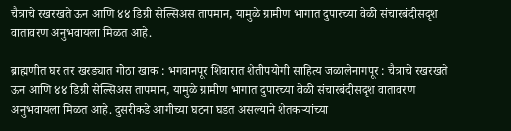चैत्राचे रखरखते ऊन आणि ४४ डिग्री सेल्सिअस तापमान, यामुळे ग्रामीण भागात दुपारच्या वेळी संचारबंदीसदृश वातावरण अनुभवायला मिळत आहे.

ब्राह्मणीत घर तर खरड्यात गोठा खाक : भगवानपूर शिवारात शेतीपयोगी साहित्य जळालेनागपूर : चैत्राचे रखरखते ऊन आणि ४४ डिग्री सेल्सिअस तापमान, यामुळे ग्रामीण भागात दुपारच्या वेळी संचारबंदीसदृश वातावरण अनुभवायला मिळत आहे. दुसरीकडे आगीच्या घटना घडत असल्याने शेतकऱ्यांच्या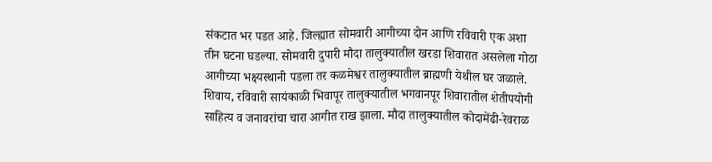संकटात भर पडत आहे. जिल्ह्यात सोमवारी आगीच्या दोन आणि रविवारी एक अशा तीन घटना घडल्या. सोमवारी दुपारी मौदा तालुक्यातील खरडा शिवारात असलेला गोठा आगीच्या भक्ष्यस्थानी पडला तर कळमेश्वर तालुक्यातील ब्राह्मणी येथील घर जळाले. शिवाय, रविवारी सायंकाळी भिवापूर तालुक्यातील भगवानपूर शिवारातील शेतीपयोगी साहित्य व जनावरांचा चारा आगीत राख झाला. मौदा तालुक्यातील कोदामेंढी-रेवराळ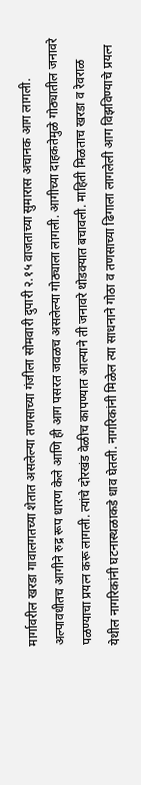मार्गावरील खरडा गावालगतच्या शेतात असलेल्या तणसाच्या गंजीला सोमवारी दुपारी २.१५ वाजताच्या सुमारास अचानक आग लागली. अल्पावधीतच आगीने रुद्र रूप धारण केले आणि ही आग पसरत जवळच असलेल्या गोठ्याला लागली. आगीच्या दाहकतेमुळे गोठ्यातील जनावरे पळण्याचा प्रयत्न करू लागली. त्यांचे दोरखंड वेळीच कापण्यात आल्याने ती जनावरे थोडक्यात बचावली. माहिती मिळताच खरडा व रेवराळ येथील नागरिकांनी घटनास्थळाकडे धाव घेतली. नागरिकांनी मिळेल त्या साधनाने गोठा व तणसाच्या ढिगाला लागलेली आग विझविण्याचे प्रयत्न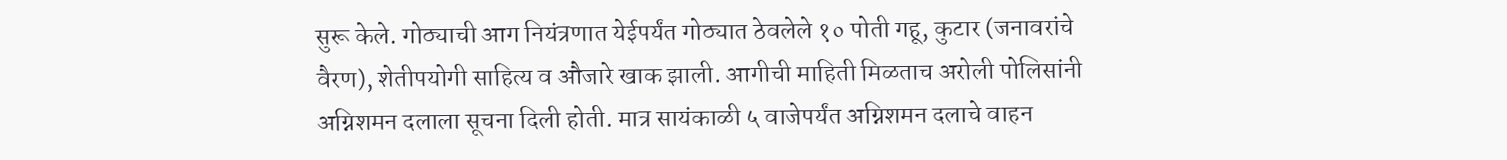सुरू केले. गोठ्याची आग नियंत्रणात येईपर्यंत गोठ्यात ठेवलेले १० पोती गहू, कुटार (जनावरांचे वैरण), शेतीपयोगी साहित्य व औजारे खाक झाली. आगीची माहिती मिळताच अरोली पोलिसांनी अग्निशमन दलाला सूचना दिली होती. मात्र सायंकाळी ५ वाजेपर्यंत अग्निशमन दलाचे वाहन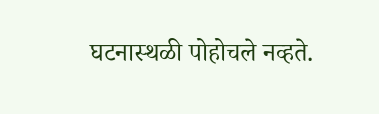घटनास्थळी पोहोचले नव्हते.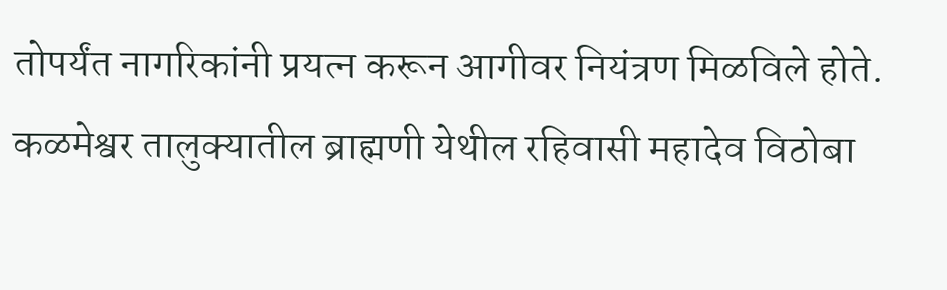तोपर्यंत नागरिकांनी प्रयत्न करून आगीवर नियंत्रण मिळविले होते. कळमेश्वर तालुक्यातील ब्राह्मणी येथील रहिवासी महादेव विठोबा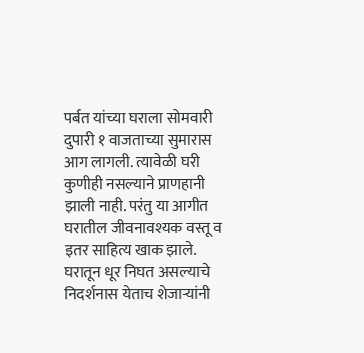पर्बत यांच्या घराला सोमवारी दुपारी १ वाजताच्या सुमारास आग लागली. त्यावेळी घरी कुणीही नसल्याने प्राणहानी झाली नाही. परंतु या आगीत घरातील जीवनावश्यक वस्तू व इतर साहित्य खाक झाले. घरातून धूर निघत असल्याचे निदर्शनास येताच शेजाऱ्यांनी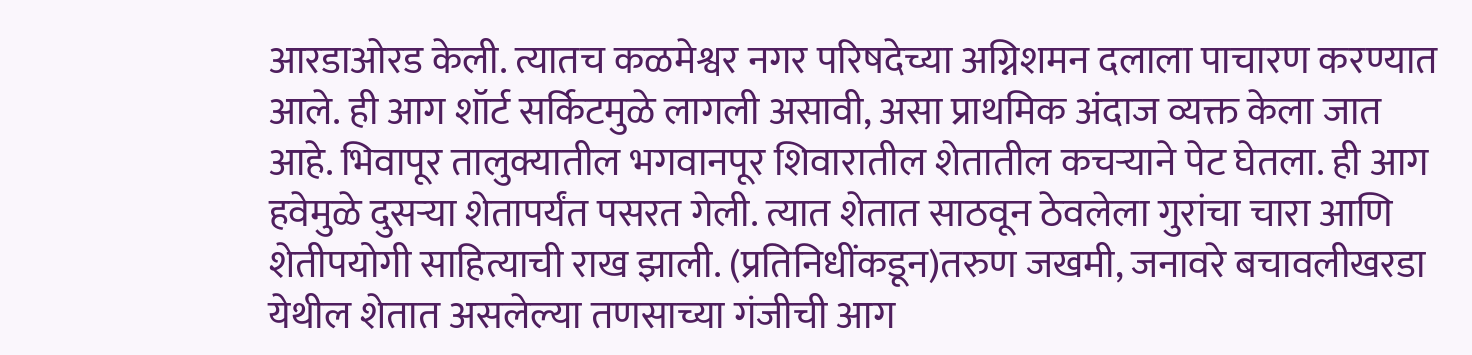आरडाओरड केली. त्यातच कळमेश्वर नगर परिषदेच्या अग्निशमन दलाला पाचारण करण्यात आले. ही आग शॉर्ट सर्किटमुळे लागली असावी, असा प्राथमिक अंदाज व्यक्त केला जात आहे. भिवापूर तालुक्यातील भगवानपूर शिवारातील शेतातील कचऱ्याने पेट घेतला. ही आग हवेमुळे दुसऱ्या शेतापर्यंत पसरत गेली. त्यात शेतात साठवून ठेवलेला गुरांचा चारा आणि शेतीपयोगी साहित्याची राख झाली. (प्रतिनिधींकडून)तरुण जखमी, जनावरे बचावलीखरडा येथील शेतात असलेल्या तणसाच्या गंजीची आग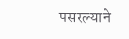पसरल्याने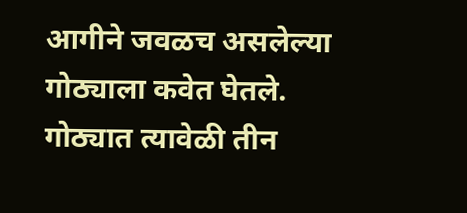आगीने जवळच असलेल्या गोठ्याला कवेत घेतले. गोठ्यात त्यावेळी तीन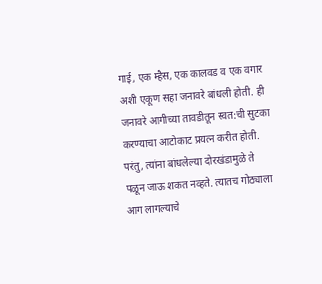गाई, एक म्हैस, एक कालवड व एक वगार अशी एकूण सहा जनावरे बांधली होती. ही जनावरे आगीच्या तावडीतून स्वत:ची सुटका करण्याचा आटोकाट प्रयत्न करीत होती. परंतु, त्यांना बांधलेल्या दोरखंडामुळे ते पळून जाऊ शकत नव्हते. त्यातच गोठ्याला आग लागल्याचे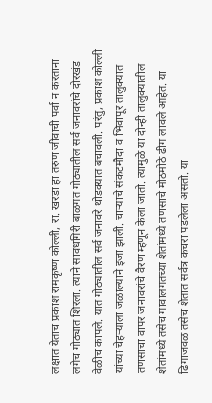लक्षात येताच प्रकाश रामकृष्ण कोल्ली, रा. खरडा हा तरुण जीवाची पर्वा न करताना लगेच गोठ्यात शिरला. त्याने सावधगिरी बाळगत गोठ्यातील सर्व जनावरांचे दोरखंड वेळीच कापले. यात गोठ्यातील सर्व जनावरे थोडक्यात बचावली. परंतु, प्रकाश कोल्ली यांच्या चेहऱ्याला जळाल्याने इजा झाली. चाऱ्याचे संकटमौदा व भिवापूर तालुक्यात तणसाचा वापर जनावरांचे वैरण म्हणून केला जातो. त्यामुळे या दोन्ही तालुक्यातील शेतांमध्ये तसेच गावालगतच्या शेतांमध्ये तणसाचे मोठमोठे ढीग लावले आहेत. या ढिगाजवळ तसेच शेतात सर्वत्र कचरा पडलेला असतो. या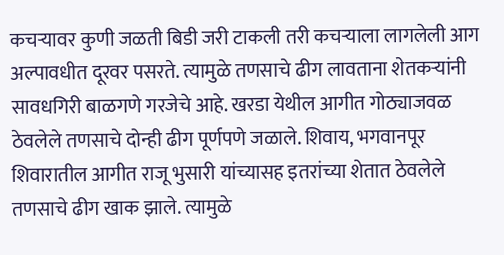कचऱ्यावर कुणी जळती बिडी जरी टाकली तरी कचऱ्याला लागलेली आग अल्पावधीत दूरवर पसरते. त्यामुळे तणसाचे ढीग लावताना शेतकऱ्यांनी सावधगिरी बाळगणे गरजेचे आहे. खरडा येथील आगीत गोठ्याजवळ ठेवलेले तणसाचे दोन्ही ढीग पूर्णपणे जळाले. शिवाय, भगवानपूर शिवारातील आगीत राजू भुसारी यांच्यासह इतरांच्या शेतात ठेवलेले तणसाचे ढीग खाक झाले. त्यामुळे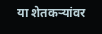या शेतकऱ्यांवर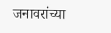जनावरांच्या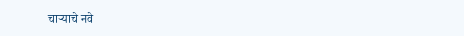चाऱ्याचे नवे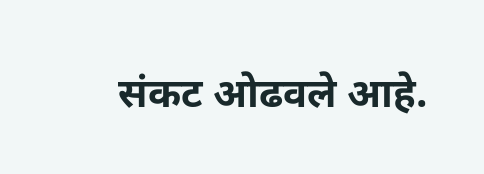संकट ओढवले आहे.